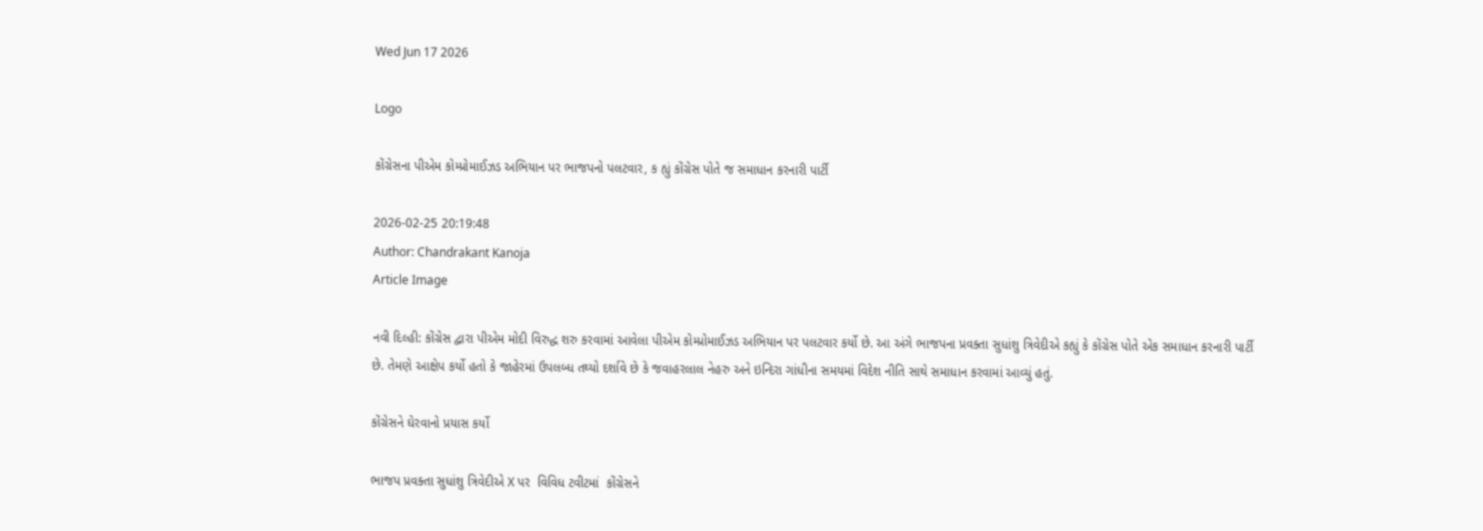Wed Jun 17 2026

Logo

કોંગ્રેસના પીએમ કોમ્પ્રોમાઈઝડ અભિયાન પર ભાજપનો પલટવાર, ક હ્યું કોંગ્રેસ પોતે જ સમાધાન કરનારી પાર્ટી

2026-02-25 20:19:48
Author: Chandrakant Kanoja
Article Image

નવી દિલ્હી: કોંગ્રેસ દ્વારા પીએમ મોદી વિરુદ્ધ શરુ કરવામાં આવેલા પીએમ કોમ્પ્રોમાઈઝડ અભિયાન પર પલટવાર કર્યો છે. આ અંગે ભાજપના પ્રવક્તા સુધાંશુ ત્રિવેદીએ કહ્યું કે કોંગ્રેસ પોતે એક સમાધાન કરનારી પાર્ટી છે. તેમણે આક્ષેપ કર્યો હતો કે જાહેરમાં ઉપલબ્ધ તથ્યો દર્શાવે છે કે જવાહરલાલ નેહરુ અને ઇન્દિરા ગાંધીના સમયમાં વિદેશ નીતિ સાથે સમાધાન કરવામાં આવ્યું હતું.

કોંગ્રેસને ઘેરવાનો પ્રયાસ કર્યો

ભાજપ પ્રવક્તા સુધાંશુ ત્રિવેદીએ X પર  વિવિધ ટવીટમાં  કોંગ્રેસને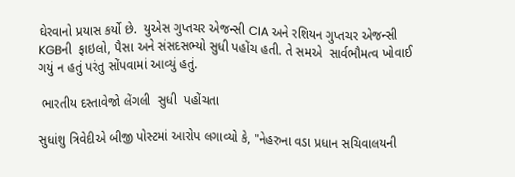ઘેરવાનો પ્રયાસ કર્યો છે.  યુએસ ગુપ્તચર એજન્સી CIA અને રશિયન ગુપ્તચર એજન્સી KGBની  ફાઇલો, પૈસા અને સંસદસભ્યો સુધી પહોંચ હતી. તે સમએ  સાર્વભૌમત્વ ખોવાઈ ગયું ન હતું પરંતુ સોંપવામાં આવ્યું હતું.

 ભારતીય દસ્તાવેજો લેંગલી  સુધી  પહોંચતા

સુધાંશુ ત્રિવેદીએ બીજી પોસ્ટમાં આરોપ લગાવ્યો કે, "નેહરુના વડા પ્રધાન સચિવાલયની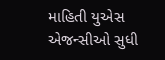માહિતી યુએસ એજન્સીઓ સુધી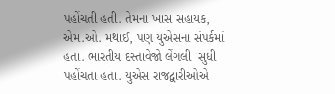પહોંચતી હતી. તેમના ખાસ સહાયક, એમ.ઓ. મથાઈ, પણ યુએસના સંપર્કમાં હતા. ભારતીય દસ્તાવેજો લેંગલી  સુધી  પહોંચતા હતા. યુએસ રાજદ્વારીઓએ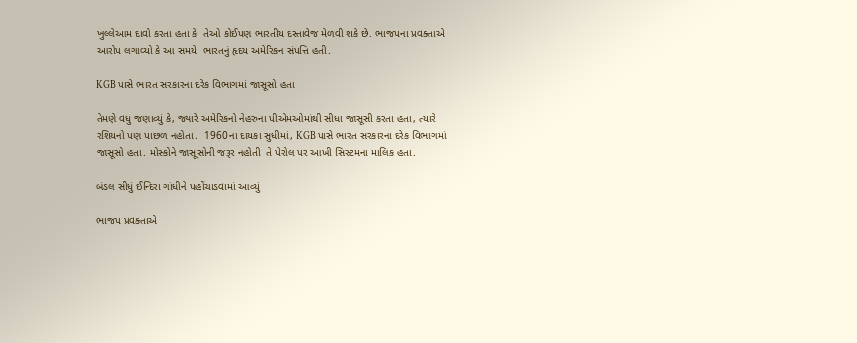ખુલ્લેઆમ દાવો કરતા હતા કે  તેઓ કોઈપણ ભારતીય દસ્તાવેજ મેળવી શકે છે. ભાજપના પ્રવક્તાએ આરોપ લગાવ્યો કે આ સમયે  ભારતનું હૃદય અમેરિકન સંપત્તિ હતી.

KGB પાસે ભારત સરકારના દરેક વિભાગમાં જાસૂસો હતા

તેમણે વધુ જણાવ્યું કે, જ્યારે અમેરિકનો નેહરુના પીએમઓમાંથી સીધા જાસૂસી કરતા હતા, ત્યારે રશિયનો પણ પાછળ નહોતા.  1960ના દાયકા સુધીમાં, KGB પાસે ભારત સરકારના દરેક વિભાગમાં જાસૂસો હતા. મોસ્કોને જાસૂસોની જરૂર નહોતી  તે પેરોલ પર આખી સિસ્ટમના માલિક હતા.

બંડલ સીધું ઈન્દિરા ગાંધીને પહોંચાડવામાં આવ્યું

ભાજપ પ્રવક્તાએ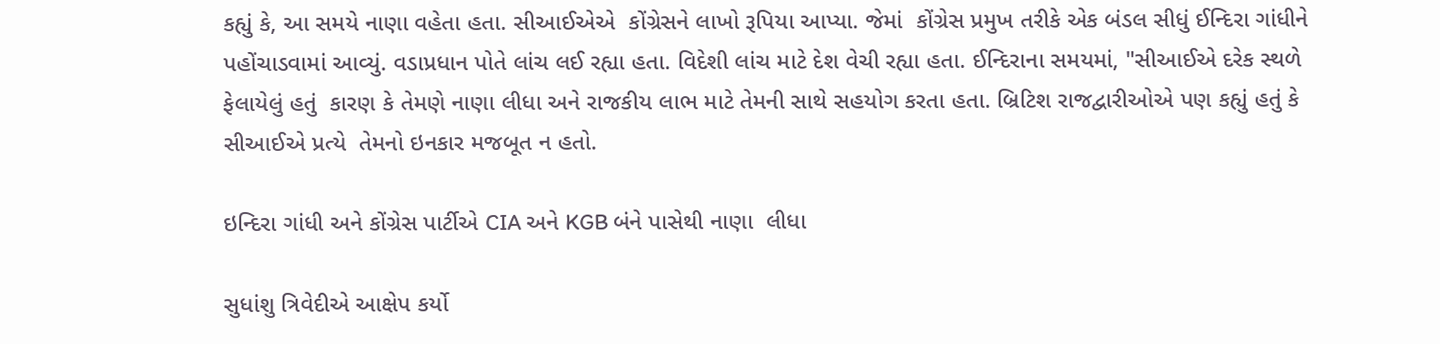કહ્યું કે, આ સમયે નાણા વહેતા હતા. સીઆઈએએ  કોંગ્રેસને લાખો રૂપિયા આપ્યા. જેમાં  કોંગ્રેસ પ્રમુખ તરીકે એક બંડલ સીધું ઈન્દિરા ગાંધીને પહોંચાડવામાં આવ્યું. વડાપ્રધાન પોતે લાંચ લઈ રહ્યા હતા. વિદેશી લાંચ માટે દેશ વેચી રહ્યા હતા. ઈન્દિરાના સમયમાં, "સીઆઈએ દરેક સ્થળે ફેલાયેલું હતું  કારણ કે તેમણે નાણા લીધા અને રાજકીય લાભ માટે તેમની સાથે સહયોગ કરતા હતા. બ્રિટિશ રાજદ્વારીઓએ પણ કહ્યું હતું કે સીઆઈએ પ્રત્યે  તેમનો ઇનકાર મજબૂત ન હતો.

ઇન્દિરા ગાંધી અને કોંગ્રેસ પાર્ટીએ CIA અને KGB બંને પાસેથી નાણા  લીધા

સુધાંશુ ત્રિવેદીએ આક્ષેપ કર્યો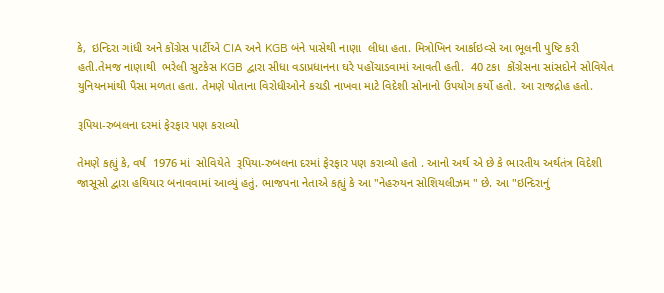કે,  ઇન્દિરા ગાંધી અને કોંગ્રેસ પાર્ટીએ CIA અને KGB બંને પાસેથી નાણા  લીધા હતા. મિત્રોખિન આર્કાઇવ્સે આ ભૂલની પુષ્ટિ કરી હતી.તેમજ નાણાથી  ભરેલી સુટકેસ KGB દ્વારા સીધા વડાપ્રધાનના ઘરે પહોંચાડવામાં આવતી હતી.  40 ટકા  કોંગ્રેસના સાંસદોને સોવિયેત યુનિયનમાંથી પૈસા મળતા હતા. તેમણે પોતાના વિરોધીઓને કચડી નાખવા માટે વિદેશી સોનાનો ઉપયોગ કર્યો હતો. આ રાજદ્રોહ હતો.

રૂપિયા-રુબલના દરમાં ફેરફાર પણ કરાવ્યો

તેમણે કહ્યું કે, વર્ષ  1976 માં  સોવિયેતે  રૂપિયા-રુબલના દરમાં ફેરફાર પણ કરાવ્યો હતો . આનો અર્થ એ છે કે ભારતીય અર્થતંત્ર વિદેશી જાસૂસો દ્વારા હથિયાર બનાવવામાં આવ્યું હતું. ભાજપના નેતાએ કહ્યું કે આ "નેહરુયન સોશિયલીઝમ " છે. આ "ઇન્દિરાનું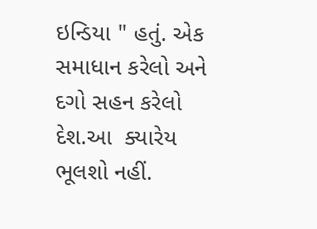ઇન્ડિયા " હતું. એક સમાધાન કરેલો અને  દગો સહન કરેલો  દેશ.આ  ક્યારેય ભૂલશો નહીં.